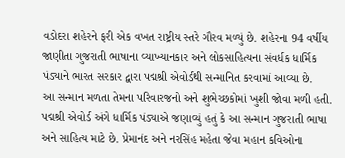વડોદરા શહેરને ફરી એક વખત રાષ્ટ્રીય સ્તરે ગૌરવ મળ્યું છે. શહેરના 94 વર્ષીય જાણીતા ગુજરાતી ભાષાના વ્યાખ્યાનકાર અને લોકસાહિત્યના સંવર્ધક ધાર્મિક પંડ્યાને ભારત સરકાર દ્વારા પદ્મશ્રી એવોર્ડથી સન્માનિત કરવામાં આવ્યા છે.
આ સન્માન મળતા તેમના પરિવારજનો અને શુભેચ્છકોમાં ખુશી જોવા મળી હતી. પદ્મશ્રી એવોર્ડ અંગે ધાર્મિક પંડ્યાએ જણાવ્યું હતું કે આ સન્માન ગુજરાતી ભાષા અને સાહિત્ય માટે છે. પ્રેમાનંદ અને નરસિંહ મહેતા જેવા મહાન કવિઓના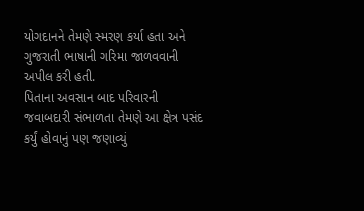યોગદાનને તેમણે સ્મરણ કર્યા હતા અને ગુજરાતી ભાષાની ગરિમા જાળવવાની અપીલ કરી હતી.
પિતાના અવસાન બાદ પરિવારની જવાબદારી સંભાળતા તેમણે આ ક્ષેત્ર પસંદ કર્યું હોવાનું પણ જણાવ્યું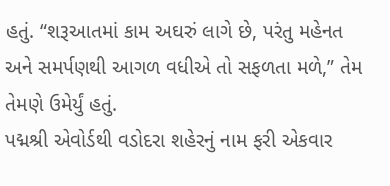હતું. “શરૂઆતમાં કામ અઘરું લાગે છે, પરંતુ મહેનત અને સમર્પણથી આગળ વધીએ તો સફળતા મળે,” તેમ તેમણે ઉમેર્યું હતું.
પદ્મશ્રી એવોર્ડથી વડોદરા શહેરનું નામ ફરી એકવાર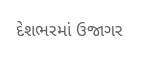દેશભરમાં ઉજાગર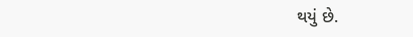થયું છે.